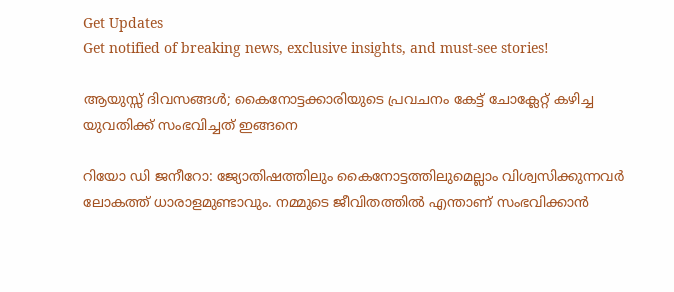Get Updates
Get notified of breaking news, exclusive insights, and must-see stories!

ആയുസ്സ് ദിവസങ്ങള്‍; കൈനോട്ടക്കാരിയുടെ പ്രവചനം കേട്ട് ചോക്ലേറ്റ് കഴിച്ച യുവതിക്ക് സംഭവിച്ചത് ഇങ്ങനെ

റിയോ ഡി ജനീറോ: ജ്യോതിഷത്തിലും കൈനോട്ടത്തിലുമെല്ലാം വിശ്വസിക്കുന്നവര്‍ ലോകത്ത് ധാരാളമുണ്ടാവും. നമ്മുടെ ജീവിതത്തില്‍ എന്താണ് സംഭവിക്കാന്‍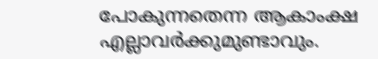പോകുന്നതെന്ന ആകാംക്ഷ എല്ലാവര്‍ക്കുമുണ്ടാവും.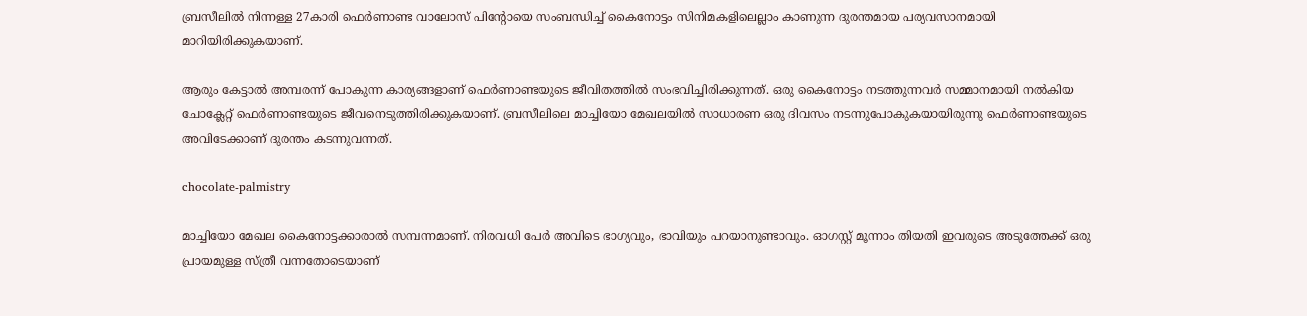ബ്രസീലില്‍ നിന്നള്ള 27കാരി ഫെര്‍ണാണ്ട വാലോസ് പിന്റോയെ സംബന്ധിച്ച് കൈനോട്ടം സിനിമകളിലെല്ലാം കാണുന്ന ദുരന്തമായ പര്യവസാനമായി മാറിയിരിക്കുകയാണ്.

ആരും കേട്ടാല്‍ അമ്പരന്ന് പോകുന്ന കാര്യങ്ങളാണ് ഫെര്‍ണാണ്ടയുടെ ജീവിതത്തില്‍ സംഭവിച്ചിരിക്കുന്നത്. ഒരു കൈനോട്ടം നടത്തുന്നവര്‍ സമ്മാനമായി നല്‍കിയ ചോക്ലേറ്റ് ഫെര്‍ണാണ്ടയുടെ ജീവനെടുത്തിരിക്കുകയാണ്. ബ്രസീലിലെ മാച്ചിയോ മേഖലയില്‍ സാധാരണ ഒരു ദിവസം നടന്നുപോകുകയായിരുന്നു ഫെര്‍ണാണ്ടയുടെ അവിടേക്കാണ് ദുരന്തം കടന്നുവന്നത്.

chocolate-palmistry

മാച്ചിയോ മേഖല കൈനോട്ടക്കാരാല്‍ സമ്പന്നമാണ്. നിരവധി പേര്‍ അവിടെ ഭാഗ്യവും, ഭാവിയും പറയാനുണ്ടാവും. ഓഗസ്റ്റ് മൂന്നാം തിയതി ഇവരുടെ അടുത്തേക്ക് ഒരു പ്രായമുള്ള സ്ത്രീ വന്നതോടെയാണ്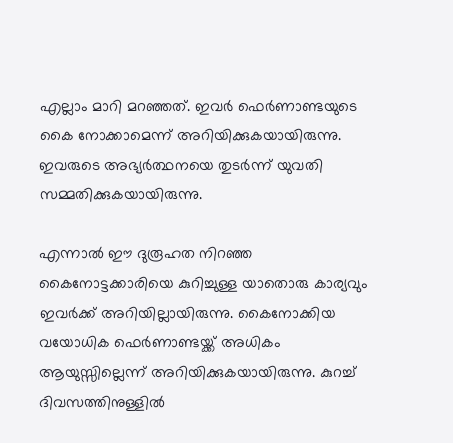എല്ലാം മാറി മറഞ്ഞത്. ഇവര്‍ ഫെര്‍ണാണ്ടയുടെ കൈ നോക്കാമെന്ന് അറിയിക്കുകയായിരുന്നു. ഇവരുടെ അഭ്യര്‍ത്ഥനയെ തുടര്‍ന്ന് യുവതി സമ്മതിക്കുകയായിരുന്നു.

എന്നാല്‍ ഈ ദുരൂഹത നിറഞ്ഞ കൈനോട്ടക്കാരിയെ കുറിച്ചുള്ള യാതൊരു കാര്യവും ഇവര്‍ക്ക് അറിയില്ലായിരുന്നു. കൈനോക്കിയ വയോധിക ഫെര്‍ണാണ്ടയ്ക്ക് അധികം ആയുസ്സില്ലെന്ന് അറിയിക്കുകയായിരുന്നു. കുറച്ച് ദിവസത്തിനുള്ളില്‍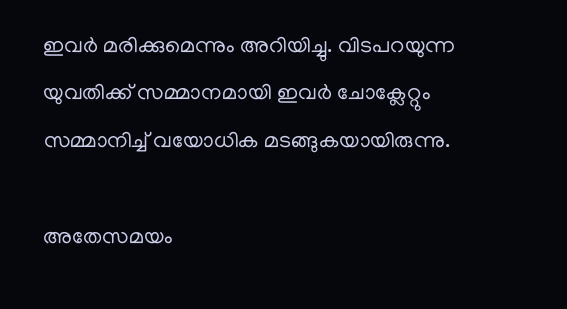ഇവര്‍ മരിക്കുമെന്നും അറിയിച്ചു. വിടപറയുന്ന യുവതിക്ക് സമ്മാനമായി ഇവര്‍ ചോക്ലേറ്റും സമ്മാനിച്ച് വയോധിക മടങ്ങുകയായിരുന്നു.

അതേസമയം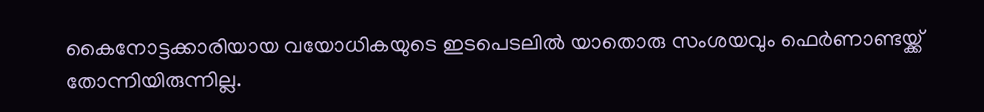കൈനോട്ടക്കാരിയായ വയോധികയുടെ ഇടപെടലില്‍ യാതൊരു സംശയവും ഫെര്‍ണാണ്ടയ്ക്ക് തോന്നിയിരുന്നില്ല.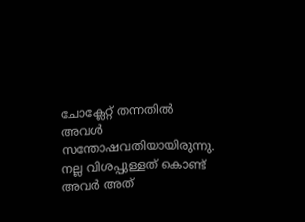ചോക്ലേറ്റ് തന്നതില്‍ അവള്‍ സന്തോഷവതിയായിരുന്നു. നല്ല വിശപ്പുള്ളത് കൊണ്ട് അവര്‍ അത്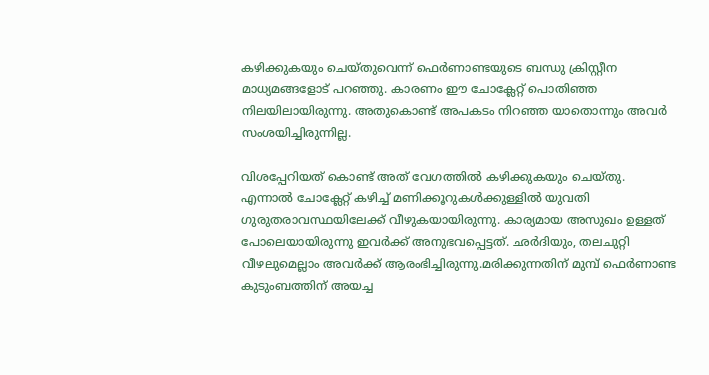കഴിക്കുകയും ചെയ്തുവെന്ന് ഫെര്‍ണാണ്ടയുടെ ബന്ധു ക്രിസ്റ്റീന മാധ്യമങ്ങളോട് പറഞ്ഞു. കാരണം ഈ ചോക്ലേറ്റ് പൊതിഞ്ഞ നിലയിലായിരുന്നു. അതുകൊണ്ട് അപകടം നിറഞ്ഞ യാതൊന്നും അവര്‍ സംശയിച്ചിരുന്നില്ല.

വിശപ്പേറിയത് കൊണ്ട് അത് വേഗത്തില്‍ കഴിക്കുകയും ചെയ്തു. എന്നാല്‍ ചോക്ലേറ്റ് കഴിച്ച് മണിക്കൂറുകള്‍ക്കുള്ളില്‍ യുവതി ഗുരുതരാവസ്ഥയിലേക്ക് വീഴുകയായിരുന്നു. കാര്യമായ അസുഖം ഉള്ളത് പോലെയായിരുന്നു ഇവര്‍ക്ക് അനുഭവപ്പെട്ടത്. ഛര്‍ദിയും, തലചുറ്റി വീഴലുമെല്ലാം അവര്‍ക്ക് ആരംഭിച്ചിരുന്നു.മരിക്കുന്നതിന് മുമ്പ് ഫെര്‍ണാണ്ട കുടുംബത്തിന് അയച്ച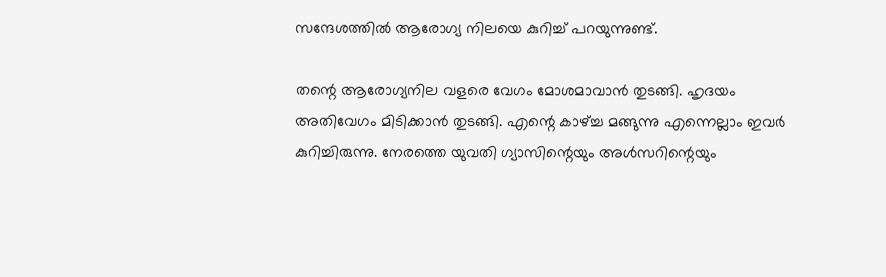സന്ദേശത്തില്‍ ആരോഗ്യ നിലയെ കുറിച്ച് പറയുന്നുണ്ട്.

തന്റെ ആരോഗ്യനില വളരെ വേഗം മോശമാവാന്‍ തുടങ്ങി. ഹൃദയം അതിവേഗം മിടിക്കാന്‍ തുടങ്ങി. എന്റെ കാഴ്ച്ച മങ്ങുന്നു എന്നെല്ലാം ഇവര്‍ കുറിച്ചിരുന്നു. നേരത്തെ യുവതി ഗ്യാസിന്റെയും അള്‍സറിന്റെയും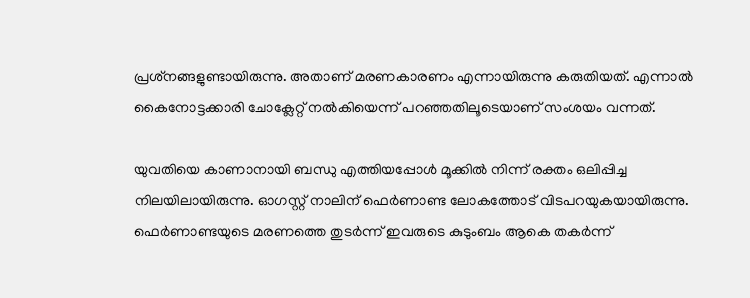പ്രശ്‌നങ്ങളുണ്ടായിരുന്നു. അതാണ് മരണകാരണം എന്നായിരുന്നു കരുതിയത്. എന്നാല്‍ കൈനോട്ടക്കാരി ചോക്ലേറ്റ് നല്‍കിയെന്ന് പറഞ്ഞതിലൂടെയാണ് സംശയം വന്നത്.

യുവതിയെ കാണാനായി ബന്ധു എത്തിയപ്പോള്‍ മൂക്കില്‍ നിന്ന് രക്തം ഒലിപ്പിച്ച നിലയിലായിരുന്നു. ഓഗസ്റ്റ് നാലിന് ഫെര്‍ണാണ്ട ലോകത്തോട് വിടപറയുകയായിരുന്നു. ഫെര്‍ണാണ്ടയുടെ മരണത്തെ തുടര്‍ന്ന് ഇവരുടെ കുടുംബം ആകെ തകര്‍ന്ന്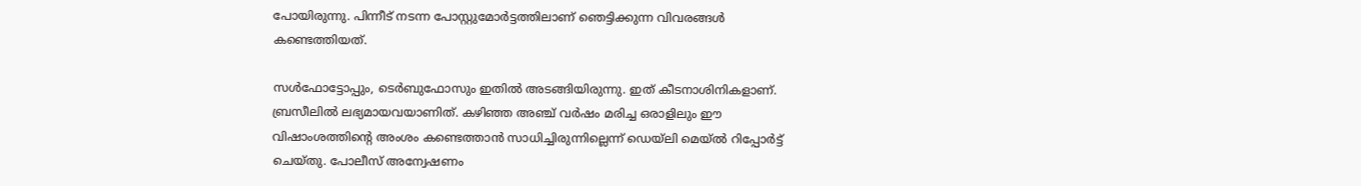പോയിരുന്നു. പിന്നീട് നടന്ന പോസ്റ്റുമോര്‍ട്ടത്തിലാണ് ഞെട്ടിക്കുന്ന വിവരങ്ങള്‍ കണ്ടെത്തിയത്.

സള്‍ഫോട്ടോപ്പും, ടെര്‍ബുഫോസും ഇതില്‍ അടങ്ങിയിരുന്നു. ഇത് കീടനാശിനികളാണ്. ബ്രസീലില്‍ ലഭ്യമായവയാണിത്. കഴിഞ്ഞ അഞ്ച് വര്‍ഷം മരിച്ച ഒരാളിലും ഈ വിഷാംശത്തിന്റെ അംശം കണ്ടെത്താന്‍ സാധിച്ചിരുന്നില്ലെന്ന് ഡെയ്‌ലി മെയ്ല്‍ റിപ്പോര്‍ട്ട് ചെയ്തു. പോലീസ് അന്വേഷണം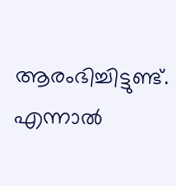ആരംഭിച്ചിട്ടുണ്ട്. എന്നാല്‍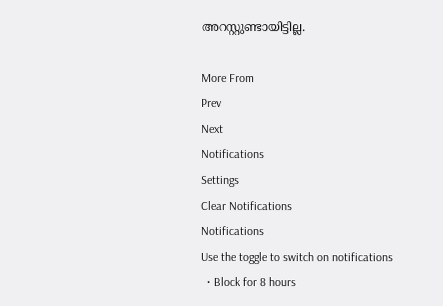അറസ്റ്റുണ്ടായിട്ടില്ല.

More From
Prev
Next
Notifications
Settings
Clear Notifications
Notifications
Use the toggle to switch on notifications
  • Block for 8 hours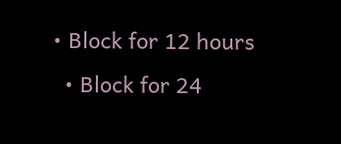• Block for 12 hours
  • Block for 24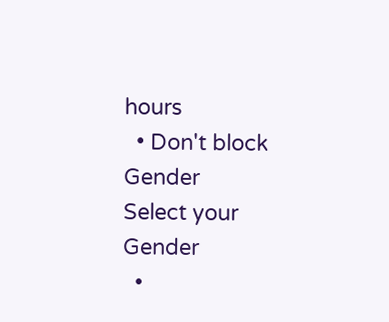hours
  • Don't block
Gender
Select your Gender
  •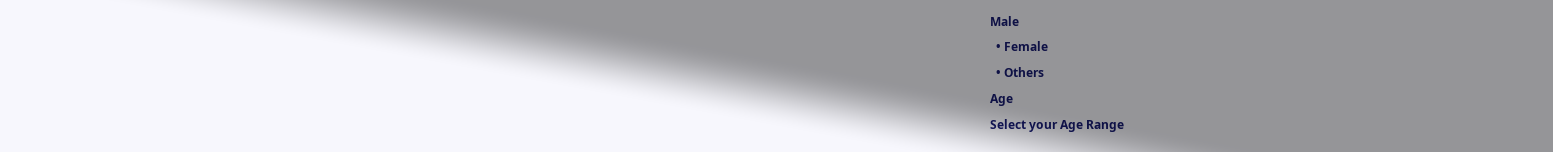Male
  • Female
  • Others
Age
Select your Age Range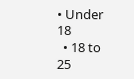• Under 18
  • 18 to 25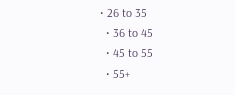• 26 to 35
  • 36 to 45
  • 45 to 55
  • 55+